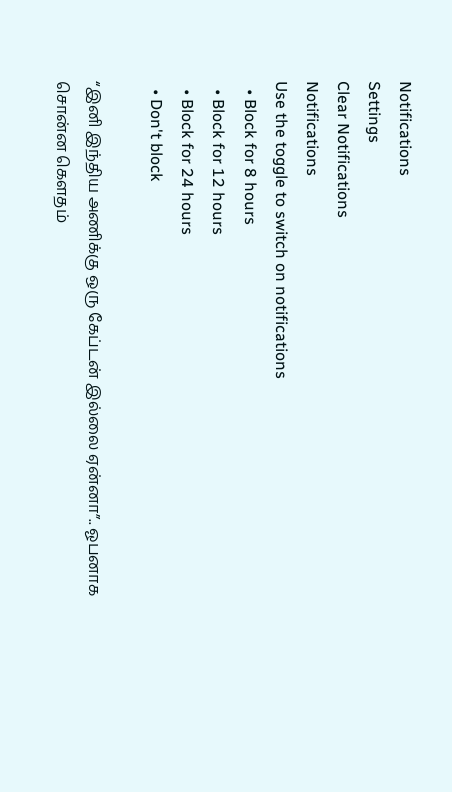Notifications
Settings
Clear Notifications
Notifications
Use the toggle to switch on notifications
  • Block for 8 hours
  • Block for 12 hours
  • Block for 24 hours
  • Don't block

“இனி இந்திய அணிக்கு ஒரு கேப்டன் இல்லை ஏன்னா”.. ஓபனாக சொன்ன கௌதம்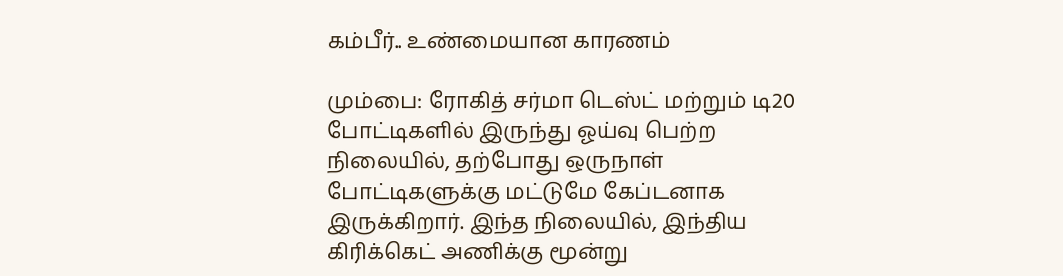கம்பீர்.. உண்மையான காரணம்

மும்பை: ரோகித் சர்மா டெஸ்ட் மற்றும் டி20 போட்டிகளில் இருந்து ஓய்வு பெற்ற நிலையில், தற்போது ஒருநாள் போட்டிகளுக்கு மட்டுமே கேப்டனாக இருக்கிறார். இந்த நிலையில், இந்திய கிரிக்கெட் அணிக்கு மூன்று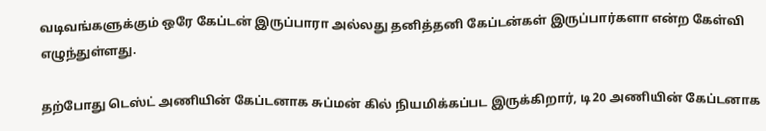வடிவங்களுக்கும் ஒரே கேப்டன் இருப்பாரா அல்லது தனித்தனி கேப்டன்கள் இருப்பார்களா என்ற கேள்வி எழுந்துள்ளது.

தற்போது டெஸ்ட் அணியின் கேப்டனாக சுப்மன் கில் நியமிக்கப்பட இருக்கிறார், டி20 அணியின் கேப்டனாக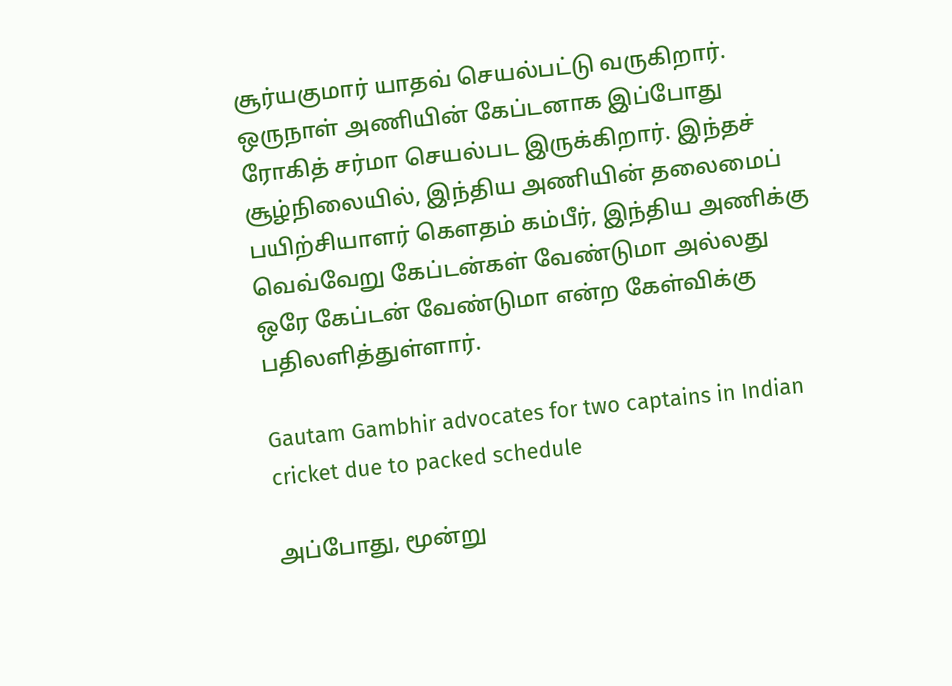சூர்யகுமார் யாதவ் செயல்பட்டு வருகிறார். ஒருநாள் அணியின் கேப்டனாக இப்போது ரோகித் சர்மா செயல்பட இருக்கிறார். இந்தச் சூழ்நிலையில், இந்திய அணியின் தலைமைப் பயிற்சியாளர் கௌதம் கம்பீர், இந்திய அணிக்கு வெவ்வேறு கேப்டன்கள் வேண்டுமா அல்லது ஒரே கேப்டன் வேண்டுமா என்ற கேள்விக்கு பதிலளித்துள்ளார்.

Gautam Gambhir advocates for two captains in Indian cricket due to packed schedule

அப்போது, மூன்று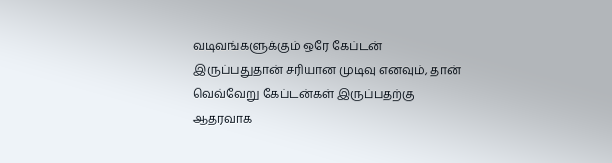வடிவங்களுக்கும் ஒரே கேப்டன் இருப்பதுதான் சரியான முடிவு எனவும், தான் வெவ்வேறு கேப்டன்கள் இருப்பதற்கு ஆதரவாக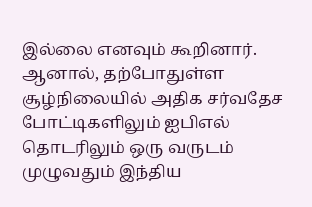இல்லை எனவும் கூறினார். ஆனால், தற்போதுள்ள சூழ்நிலையில் அதிக சர்வதேச போட்டிகளிலும் ஐபிஎல் தொடரிலும் ஒரு வருடம் முழுவதும் இந்திய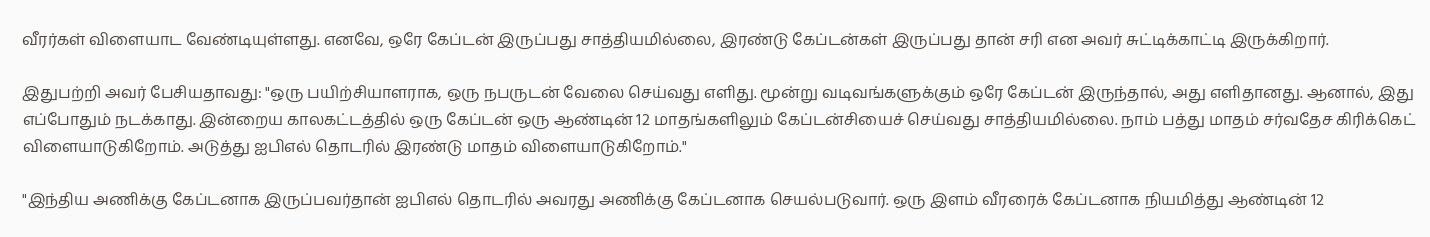வீரர்கள் விளையாட வேண்டியுள்ளது. எனவே, ஒரே கேப்டன் இருப்பது சாத்தியமில்லை, இரண்டு கேப்டன்கள் இருப்பது தான் சரி என அவர் சுட்டிக்காட்டி இருக்கிறார்.

இதுபற்றி அவர் பேசியதாவது: "ஒரு பயிற்சியாளராக, ஒரு நபருடன் வேலை செய்வது எளிது. மூன்று வடிவங்களுக்கும் ஒரே கேப்டன் இருந்தால், அது எளிதானது. ஆனால், இது எப்போதும் நடக்காது. இன்றைய காலகட்டத்தில் ஒரு கேப்டன் ஒரு ஆண்டின் 12 மாதங்களிலும் கேப்டன்சியைச் செய்வது சாத்தியமில்லை. நாம் பத்து மாதம் சர்வதேச கிரிக்கெட் விளையாடுகிறோம். அடுத்து ஐபிஎல் தொடரில் இரண்டு மாதம் விளையாடுகிறோம்."

"இந்திய அணிக்கு கேப்டனாக இருப்பவர்தான் ஐபிஎல் தொடரில் அவரது அணிக்கு கேப்டனாக செயல்படுவார். ஒரு இளம் வீரரைக் கேப்டனாக நியமித்து ஆண்டின் 12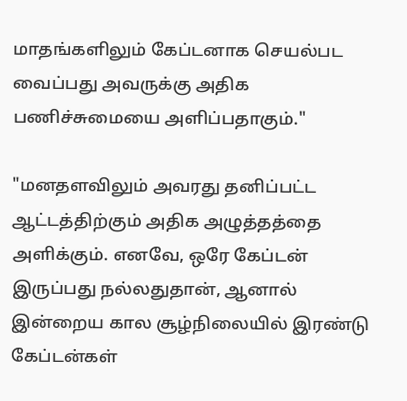மாதங்களிலும் கேப்டனாக செயல்பட வைப்பது அவருக்கு அதிக பணிச்சுமையை அளிப்பதாகும்."

"மனதளவிலும் அவரது தனிப்பட்ட ஆட்டத்திற்கும் அதிக அழுத்தத்தை அளிக்கும். எனவே, ஒரே கேப்டன் இருப்பது நல்லதுதான், ஆனால் இன்றைய கால சூழ்நிலையில் இரண்டு கேப்டன்கள்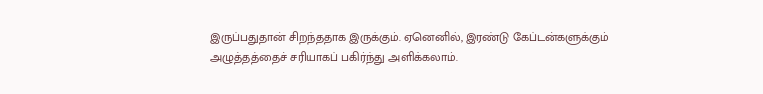இருப்பதுதான் சிறந்ததாக இருக்கும். ஏனெனில், இரண்டு கேப்டன்களுக்கும் அழுத்தத்தைச் சரியாகப் பகிர்ந்து அளிக்கலாம்.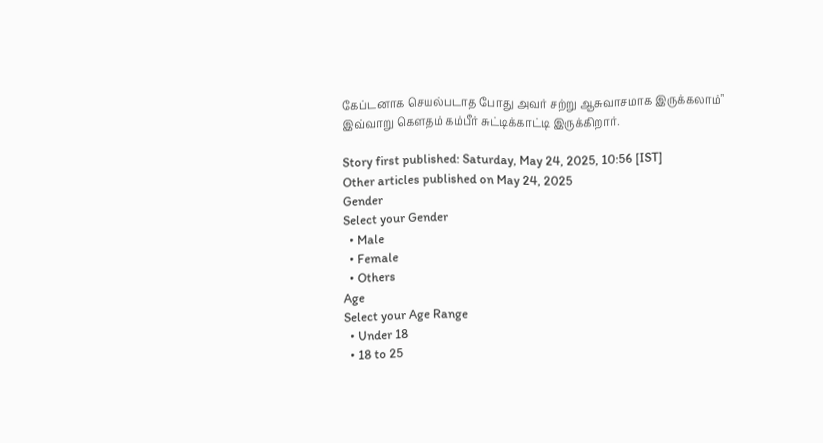கேப்டனாக செயல்படாத போது அவர் சற்று ஆசுவாசமாக இருக்கலாம்" இவ்வாறு கௌதம் கம்பீர் சுட்டிக்காட்டி இருக்கிறார்.

Story first published: Saturday, May 24, 2025, 10:56 [IST]
Other articles published on May 24, 2025
Gender
Select your Gender
  • Male
  • Female
  • Others
Age
Select your Age Range
  • Under 18
  • 18 to 25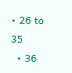• 26 to 35
  • 36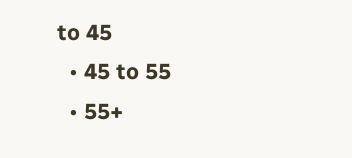to 45
  • 45 to 55
  • 55+